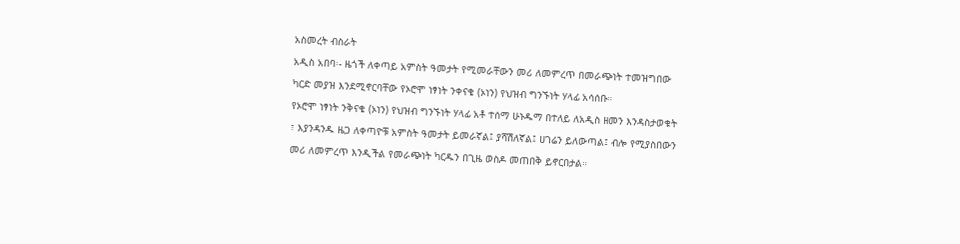አስመረት ብስራት
አዲስ አበባ፡- ዜጎች ለቀጣይ አምስት ዓመታት የሚመራቸውን መሪ ለመምረጥ በመራጭነት ተመዝግበው ካርድ መያዝ እንደሚኖርባቸው የኦሮሞ ነፃነት ንቀናቄ (ኦነን) የህዝብ ግንኙነት ሃላፊ አሳሰቡ።
የኦሮሞ ነፃነት ንቅናቄ (ኦነን) የህዝብ ግንኙነት ሃላፊ አቶ ተሰማ ሁኑዱማ በተለይ ለአዲስ ዘመን እንዳስታወቁት ፣ እያንዳንዱ ዜጋ ለቀጣዮቹ አምስት ዓመታት ይመራኛል፤ ያሻሽለኛል፤ ሀገሬን ይለውጣል፤ ብሎ የሚያስበውን መሪ ለመምረጥ እንዲችል የመራጭነት ካርዱን በጊዜ ወስዶ መጠበቅ ይኖርበታል።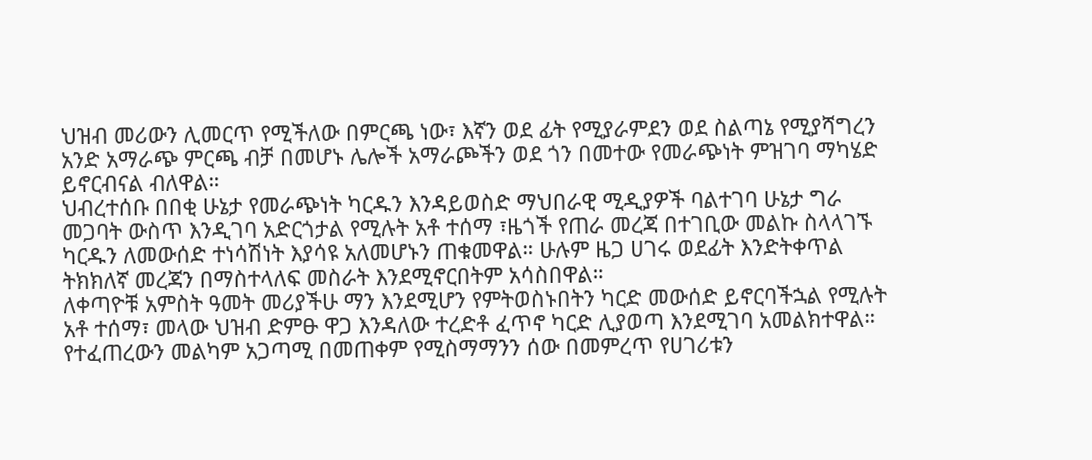ህዝብ መሪውን ሊመርጥ የሚችለው በምርጫ ነው፣ እኛን ወደ ፊት የሚያራምደን ወደ ስልጣኔ የሚያሻግረን አንድ አማራጭ ምርጫ ብቻ በመሆኑ ሌሎች አማራጮችን ወደ ጎን በመተው የመራጭነት ምዝገባ ማካሄድ ይኖርብናል ብለዋል።
ህብረተሰቡ በበቂ ሁኔታ የመራጭነት ካርዱን እንዳይወስድ ማህበራዊ ሚዲያዎች ባልተገባ ሁኔታ ግራ መጋባት ውስጥ እንዲገባ አድርጎታል የሚሉት አቶ ተሰማ ፣ዜጎች የጠራ መረጃ በተገቢው መልኩ ስላላገኙ ካርዱን ለመውሰድ ተነሳሽነት እያሳዩ አለመሆኑን ጠቁመዋል። ሁሉም ዜጋ ሀገሩ ወደፊት እንድትቀጥል ትክክለኛ መረጃን በማስተላለፍ መስራት እንደሚኖርበትም አሳስበዋል።
ለቀጣዮቹ አምስት ዓመት መሪያችሁ ማን እንደሚሆን የምትወስኑበትን ካርድ መውሰድ ይኖርባችኋል የሚሉት አቶ ተሰማ፣ መላው ህዝብ ድምፁ ዋጋ እንዳለው ተረድቶ ፈጥኖ ካርድ ሊያወጣ እንደሚገባ አመልክተዋል።
የተፈጠረውን መልካም አጋጣሚ በመጠቀም የሚስማማንን ሰው በመምረጥ የሀገሪቱን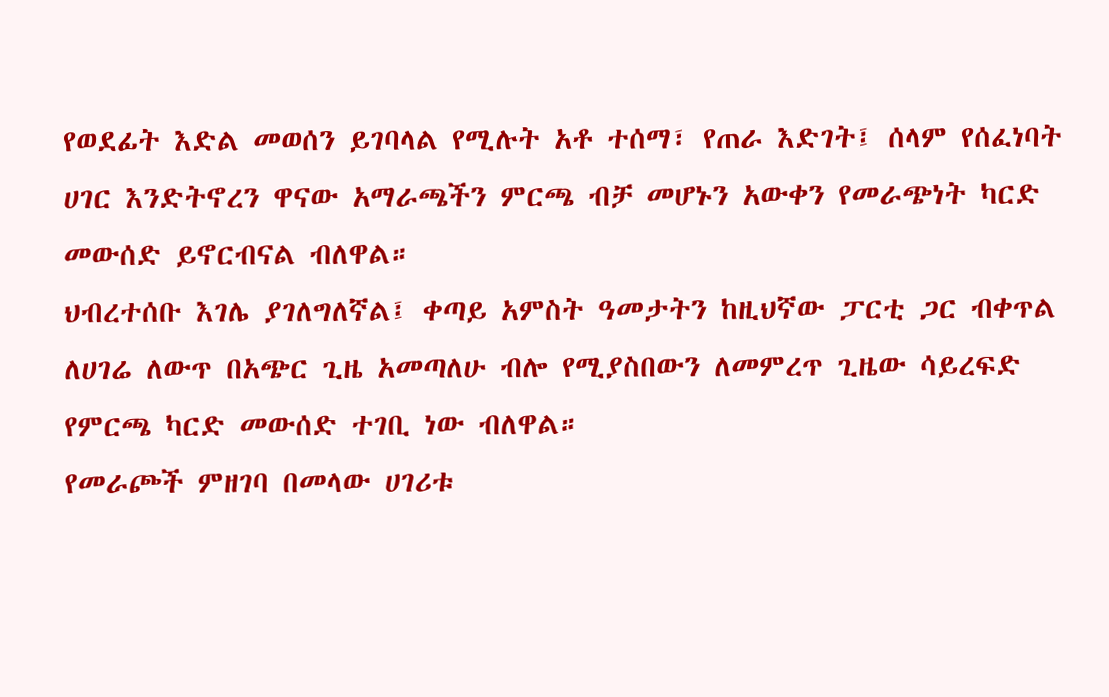የወደፊት እድል መወሰን ይገባላል የሚሉት አቶ ተሰማ፣ የጠራ እድገት፤ ሰላም የሰፈነባት ሀገር እንድትኖረን ዋናው አማራጫችን ምርጫ ብቻ መሆኑን አውቀን የመራጭነት ካርድ መውሰድ ይኖርብናል ብለዋል።
ህብረተሰቡ እገሌ ያገለግለኛል፤ ቀጣይ አምስት ዓመታትን ከዚህኛው ፓርቲ ጋር ብቀጥል ለሀገሬ ለውጥ በአጭር ጊዜ አመጣለሁ ብሎ የሚያስበውን ለመምረጥ ጊዜው ሳይረፍድ የምርጫ ካርድ መውሰድ ተገቢ ነው ብለዋል።
የመራጮች ምዘገባ በመላው ሀገሪቱ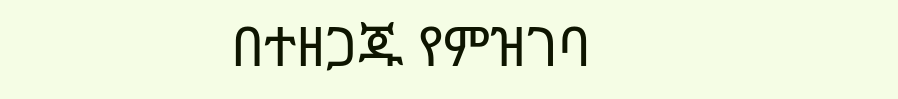በተዘጋጁ የምዝገባ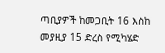ጣቢያዎች ከመጋቢት 16 እስከ መያዚያ 15 ድረስ የሚካሄድ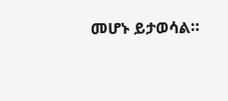መሆኑ ይታወሳል።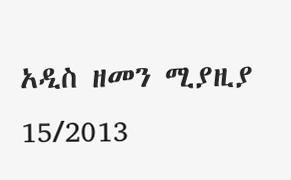አዲስ ዘመን ሚያዚያ 15/2013